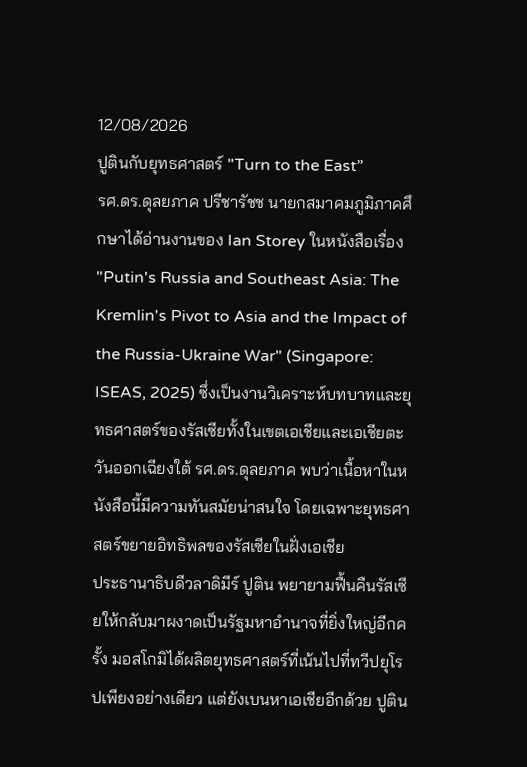12/08/2026
ปูตินกับยุทธศาสตร์ "Turn to the East”
รศ.ดร.ดุลยภาค ปรีชารัชช นายกสมาคมภูมิภาคศึกษาได้อ่านงานของ Ian Storey ในหนังสือเรื่อง "Putin's Russia and Southeast Asia: The Kremlin's Pivot to Asia and the Impact of the Russia-Ukraine War" (Singapore: ISEAS, 2025) ซึ่งเป็นงานวิเคราะห์บทบาทและยุทธศาสตร์ของรัสเซียทั้งในเขตเอเชียและเอเชียตะวันออกเฉียงใต้ รศ.ดร.ดุลยภาค พบว่าเนื้อหาในหนังสือนี้มีความทันสมัยน่าสนใจ โดยเฉพาะยุทธศาสตร์ขยายอิทธิพลของรัสเซียในฝั่งเอเชีย
ประธานาธิบดีวลาดิมีร์ ปูติน พยายามฟื้นคืนรัสเซียให้กลับมาผงาดเป็นรัฐมหาอำนาจที่ยิ่งใหญ่อีกครั้ง มอสโกมิได้ผลิตยุทธศาสตร์ที่เน้นไปที่ทวีปยุโรปเพียงอย่างเดียว แต่ยังเบนหาเอเชียอีกด้วย ปูติน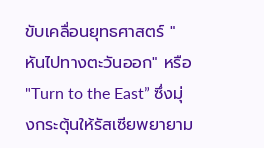ขับเคลื่อนยุทธศาสตร์ "หันไปทางตะวันออก" หรือ "Turn to the East” ซึ่งมุ่งกระตุ้นให้รัสเซียพยายาม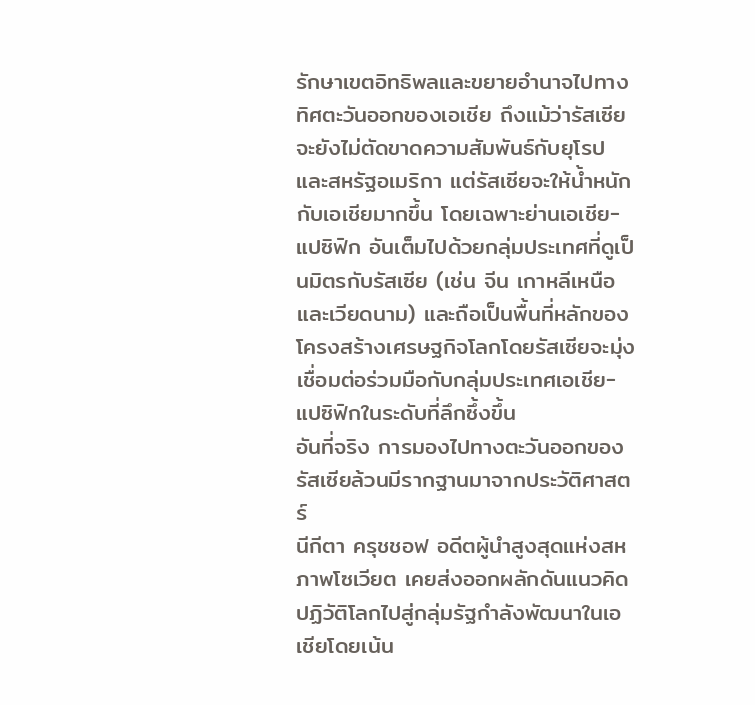รักษาเขตอิทธิพลและขยายอำนาจไปทางทิศตะวันออกของเอเชีย ถึงแม้ว่ารัสเซียจะยังไม่ตัดขาดความสัมพันธ์กับยุโรปและสหรัฐอเมริกา แต่รัสเซียจะให้น้ำหนักกับเอเชียมากขึ้น โดยเฉพาะย่านเอเชีย-แปซิฟิก อันเต็มไปด้วยกลุ่มประเทศที่ดูเป็นมิตรกับรัสเซีย (เช่น จีน เกาหลีเหนือ และเวียดนาม) และถือเป็นพื้นที่หลักของโครงสร้างเศรษฐกิจโลกโดยรัสเซียจะมุ่งเชื่อมต่อร่วมมือกับกลุ่มประเทศเอเชีย-แปซิฟิกในระดับที่ลึกซึ้งขึ้น
อันที่จริง การมองไปทางตะวันออกของรัสเซียล้วนมีรากฐานมาจากประวัติศาสตร์
นีกีตา ครุชชอฟ อดีตผู้นำสูงสุดแห่งสหภาพโซเวียต เคยส่งออกผลักดันแนวคิดปฏิวัติโลกไปสู่กลุ่มรัฐกำลังพัฒนาในเอเชียโดยเน้น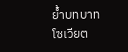ย้ำบทบาทโซเวียต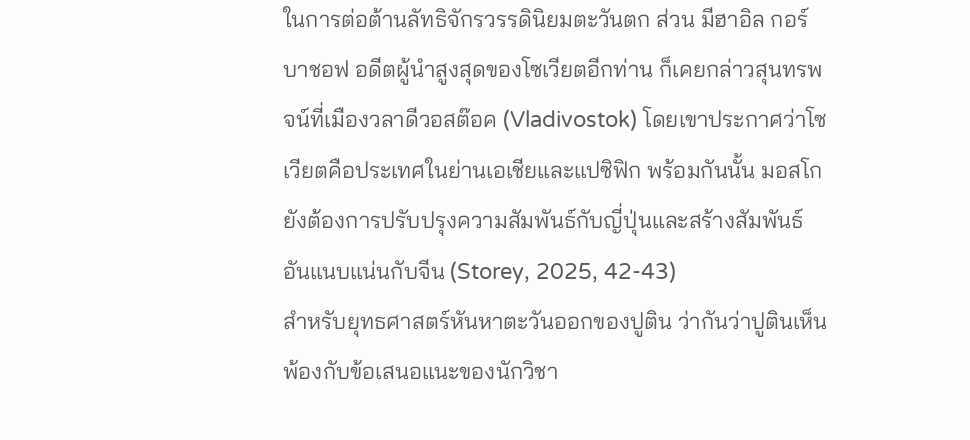ในการต่อต้านลัทธิจักรวรรดินิยมตะวันตก ส่วน มีฮาอิล กอร์บาชอฟ อดีตผู้นำสูงสุดของโซเวียตอีกท่าน ก็เคยกล่าวสุนทรพจน์ที่เมืองวลาดีวอสต๊อค (Vladivostok) โดยเขาประกาศว่าโซเวียตคือประเทศในย่านเอเชียและแปซิฟิก พร้อมกันนั้น มอสโกยังต้องการปรับปรุงความสัมพันธ์กับญี่ปุ่นและสร้างสัมพันธ์อันแนบแน่นกับจีน (Storey, 2025, 42-43)
สำหรับยุทธศาสตร์หันหาตะวันออกของปูติน ว่ากันว่าปูตินเห็นพ้องกับข้อเสนอแนะของนักวิชา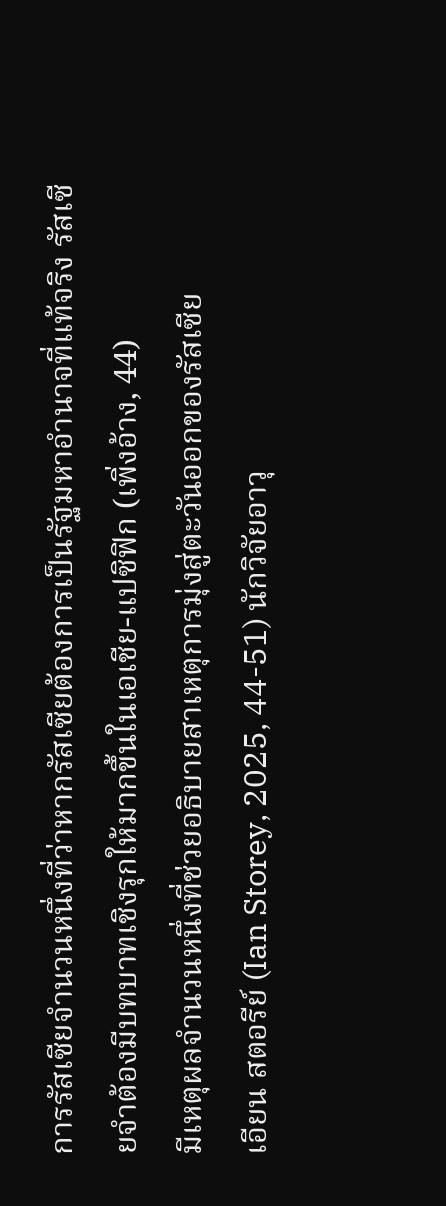การรัสเซียจำนวนหนึ่งที่ว่าหากรัสเซียต้องการเป็นรัฐมหาอำนาจที่แท้จริง รัสเซียจำต้องมีบทบาทเชิงรุกให้มากขึ้นในเอเชีย-แปซิฟิก (เพิ่งอ้าง, 44)
มีเหตุผลจำนวนหนึ่งที่ช่วยอธิบายสาเหตุการมุ่งสู่ตะวันออกของรัสเซีย
เอียน สตอรีย์ (Ian Storey, 2025, 44-51) นักวิจัยอาวุ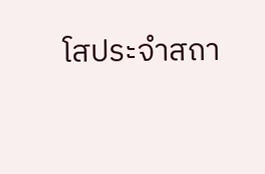โสประจำสถา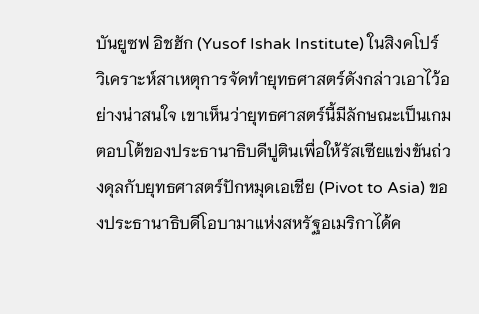บันยูซฟ อิชฮัก (Yusof Ishak Institute) ในสิงคโปร์ วิเคราะห์สาเหตุการจัดทำยุทธศาสตร์ดังกล่าวเอาไว้อย่างน่าสนใจ เขาเห็นว่ายุทธศาสตร์นี้มีลักษณะเป็นเกมตอบโต้ของประธานาธิบดีปูตินเพื่อให้รัสเซียแข่งขันถ่วงดุลกับยุทธศาสตร์ปักหมุดเอเชีย (Pivot to Asia) ของประธานาธิบดีโอบามาแห่งสหรัฐอเมริกาได้ค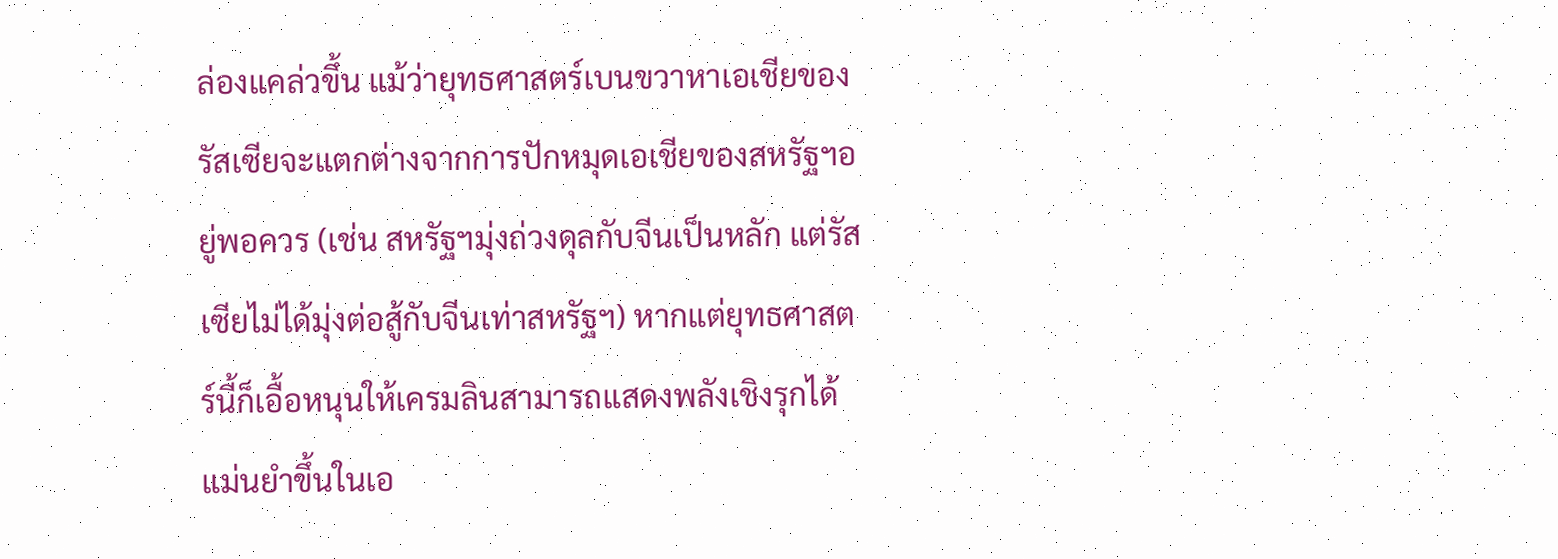ล่องแคล่วขึ้น แม้ว่ายุทธศาสตร์เบนขวาหาเอเชียของรัสเซียจะแตกต่างจากการปักหมุดเอเชียของสหรัฐฯอยู่พอควร (เช่น สหรัฐฯมุ่งถ่วงดุลกับจีนเป็นหลัก แต่รัสเซียไม่ได้มุ่งต่อสู้กับจีนเท่าสหรัฐฯ) หากแต่ยุทธศาสตร์นี้ก็เอื้อหนุนให้เครมลินสามารถแสดงพลังเชิงรุกได้แม่นยำขึ้นในเอ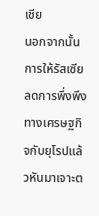เชีย
นอกจากนั้น การให้รัสเซียลดการพึ่งพึงทางเศรษฐกิจกับยุโรปแล้วหันมาเจาะต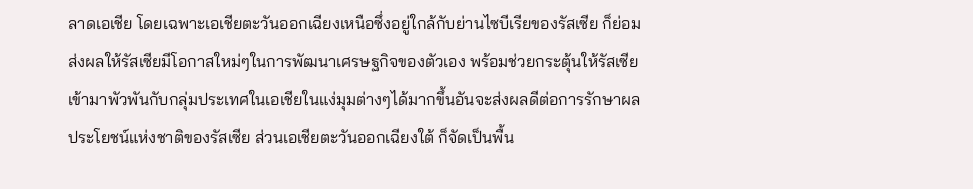ลาดเอเชีย โดยเฉพาะเอเชียตะวันออกเฉียงเหนือซึ่งอยู่ใกล้กับย่านไซบีเรียของรัสเซีย ก็ย่อมส่งผลให้รัสเซียมีโอกาสใหม่ๆในการพัฒนาเศรษฐกิจของตัวเอง พร้อมช่วยกระตุ้นให้รัสเซียเข้ามาพัวพันกับกลุ่มประเทศในเอเชียในแง่มุมต่างๆได้มากขึ้นอันจะส่งผลดีต่อการรักษาผลประโยชน์แห่งชาติของรัสเซีย ส่วนเอเชียตะวันออกเฉียงใต้ ก็จัดเป็นพื้น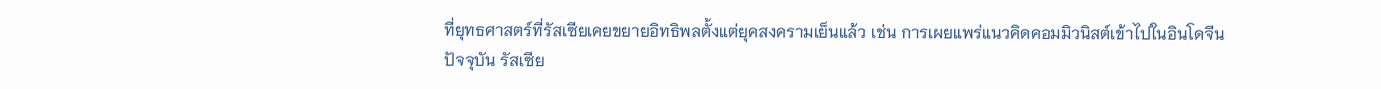ที่ยุทธศาสตร์ที่รัสเซียเคยขยายอิทธิพลตั้งแต่ยุคสงครามเย็นแล้ว เช่น การเผยแพร่แนวคิดคอมมิวนิสต์เข้าไปในอินโดจีน
ปัจจุบัน รัสเซีย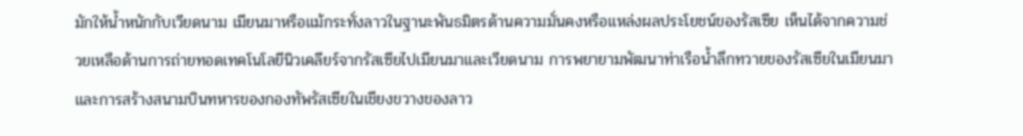มักให้น้ำหนักกับเวียดนาม เมียนมาหรือแม้กระทั่งลาวในฐานะพันธมิตรด้านความมั่นคงหรือแหล่งผลประโยชน์ของรัสเซีย เห็นได้จากความช่วยเหลือด้านการถ่ายทอดเทคโนโลยีนิวเคลียร์จากรัสเซียไปเมียนมาและเวียดนาม การพยายามพัฒนาท่าเรือน้ำลึกทวายของรัสเซียในเมียนมา และการสร้างสนามบินทหารของกองทัพรัสเซียในเชียงขวางของลาว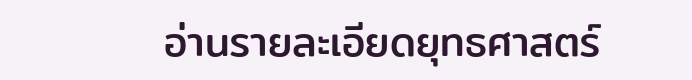อ่านรายละเอียดยุทธศาสตร์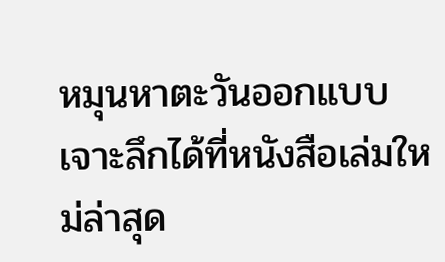หมุนหาตะวันออกแบบเจาะลึกได้ที่หนังสือเล่มใหม่ล่าสุด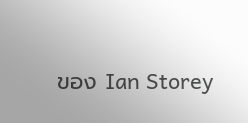ของ Ian Storey